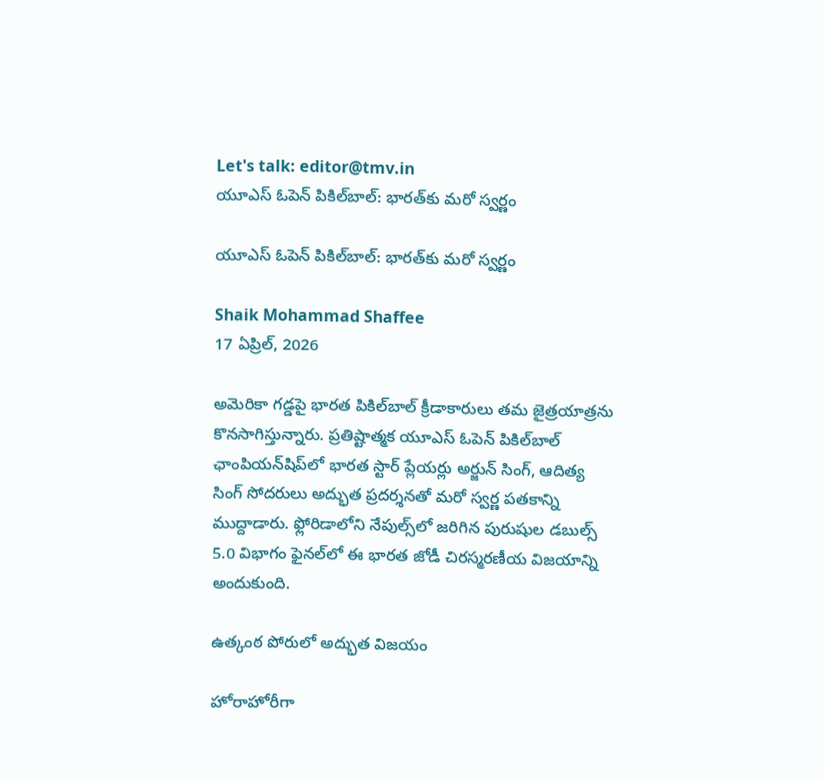Let's talk: editor@tmv.in
యూఎస్ ఓపెన్ పికిల్‌బాల్‌: భారత్‌కు మరో స్వర్ణం

యూఎస్ ఓపెన్ పికిల్‌బాల్‌: భారత్‌కు మరో స్వర్ణం

Shaik Mohammad Shaffee
17 ఏప్రిల్, 2026

అమెరికా గడ్డపై భారత పికిల్‌బాల్ క్రీడాకారులు తమ జైత్రయాత్రను కొనసాగిస్తున్నారు. ప్రతిష్టాత్మక యూఎస్ ఓపెన్ పికిల్‌బాల్ ఛాంపియన్‌షిప్‌లో భారత స్టార్ ప్లేయర్లు అర్జున్ సింగ్, ఆదిత్య సింగ్ సోదరులు అద్భుత ప్రదర్శనతో మరో స్వర్ణ పతకాన్ని ముద్దాడారు. ఫ్లోరిడాలోని నేపుల్స్‌లో జరిగిన పురుషుల డబుల్స్ 5.0 విభాగం ఫైనల్‌లో ఈ భారత జోడీ చిరస్మరణీయ విజయాన్ని అందుకుంది.

ఉత్కంఠ పోరులో అద్భుత విజయం

హోరాహోరీగా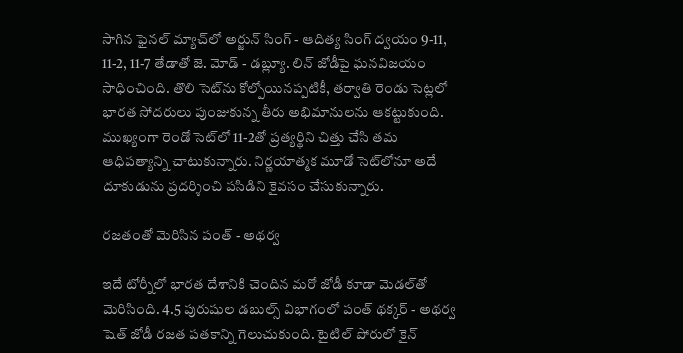సాగిన ఫైనల్ మ్యాచ్‌లో అర్జున్ సింగ్ - ఆదిత్య సింగ్ ద్వయం 9-11, 11-2, 11-7 తేడాతో జె. మోడ్ - డబ్ల్యూ. లిన్ జోడీపై ఘనవిజయం సాధించింది. తొలి సెట్‌ను కోల్పోయినప్పటికీ, తర్వాతి రెండు సెట్లలో భారత సోదరులు పుంజుకున్న తీరు అభిమానులను ఆకట్టుకుంది. ముఖ్యంగా రెండో సెట్‌లో 11-2తో ప్రత్యర్థిని చిత్తు చేసి తమ ఆధిపత్యాన్ని చాటుకున్నారు. నిర్ణయాత్మక మూడో సెట్‌లోనూ అదే దూకుడును ప్రదర్శించి పసిడిని కైవసం చేసుకున్నారు.

రజతంతో మెరిసిన పంత్ - అథర్వ

ఇదే టోర్నీలో భారత దేశానికి చెందిన మరో జోడీ కూడా మెడల్‌తో మెరిసింది. 4.5 పురుషుల డబుల్స్ విభాగంలో పంత్ థక్కర్ - అథర్వ షెత్ జోడీ రజత పతకాన్ని గెలుచుకుంది. టైటిల్ పోరులో కైన్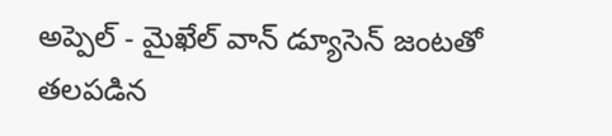అప్పెల్ - మైఖేల్ వాన్ డ్యూసెన్ జంటతో తలపడిన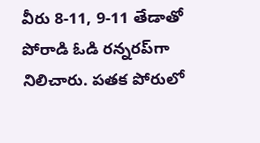వీరు 8-11, 9-11 తేడాతో పోరాడి ఓడి రన్నరప్‌గా నిలిచారు. పతక పోరులో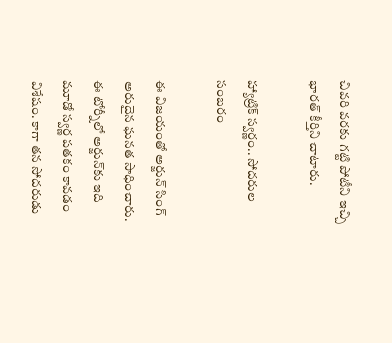చివరి వరకు గట్టి పోటీని ఇచ్చి భారత్ కీర్తిని చాటారు.

హ్యాట్రిక్ స్వర్ణం.. సోదరుల సంబరం

ఈ విజయంతో అర్జున్ సింగ్ అరుదైన ఘనత సాధించారు. ఈ టోర్నీలో అర్జున్‌కు ఇది మూడో స్వర్ణ పతకం కావడం విశేషం. కాగా తన సోదరుడు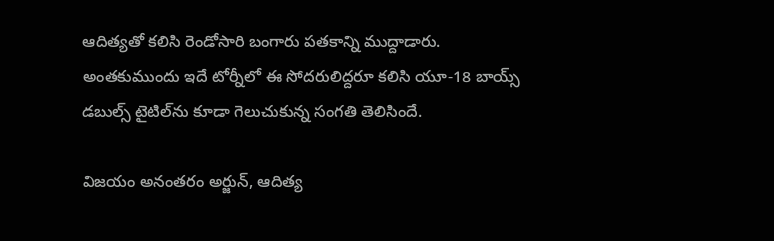ఆదిత్యతో కలిసి రెండోసారి బంగారు పతకాన్ని ముద్దాడారు. అంతకుముందు ఇదే టోర్నీలో ఈ సోదరులిద్దరూ కలిసి యూ-18 బాయ్స్ డబుల్స్ టైటిల్‌ను కూడా గెలుచుకున్న సంగతి తెలిసిందే.

విజయం అనంతరం అర్జున్, ఆదిత్య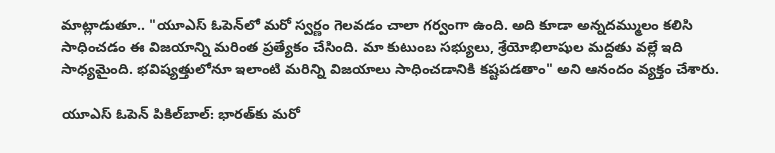మాట్లాడుతూ.. "యూఎస్ ఓపెన్‌లో మరో స్వర్ణం గెలవడం చాలా గర్వంగా ఉంది. అది కూడా అన్నదమ్ములం కలిసి సాధించడం ఈ విజయాన్ని మరింత ప్రత్యేకం చేసింది. మా కుటుంబ సభ్యులు, శ్రేయోభిలాషుల మద్దతు వల్లే ఇది సాధ్యమైంది. భవిష్యత్తులోనూ ఇలాంటి మరిన్ని విజయాలు సాధించడానికి కష్టపడతాం" అని ఆనందం వ్యక్తం చేశారు.

యూఎస్ ఓపెన్ పికిల్‌బాల్‌: భారత్‌కు మరో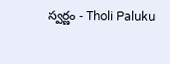స్వర్ణం - Tholi Paluku